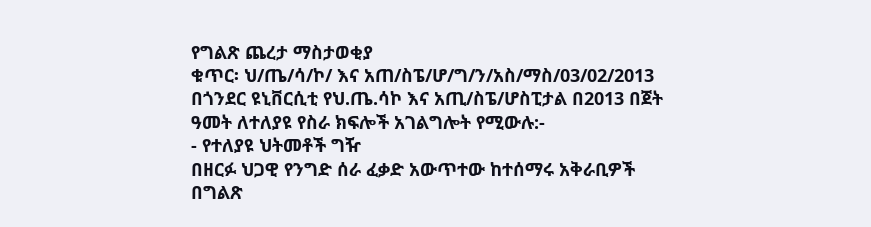የግልጽ ጨረታ ማስታወቂያ
ቁጥር፡ ህ/ጤ/ሳ/ኮ/ እና አጠ/ስፔ/ሆ/ግ/ን/አስ/ማስ/03/02/2013 በጎንደር ዩኒቨርሲቲ የህ.ጤ.ሳኮ እና አጢ/ስፔ/ሆስፒታል በ2013 በጀት ዓመት ለተለያዩ የስራ ክፍሎች አገልግሎት የሚውሉ:-
- የተለያዩ ህትመቶች ግዥ
በዘርፉ ህጋዊ የንግድ ሰራ ፈቃድ አውጥተው ከተሰማሩ አቅራቢዎች በግልጽ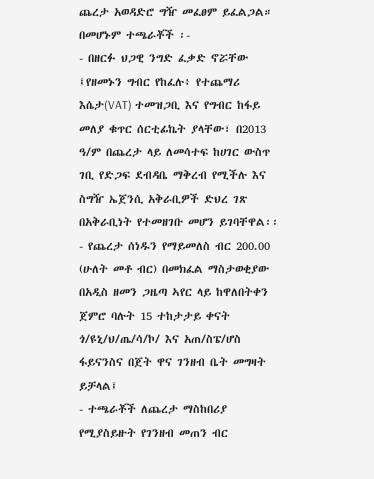ጨረታ አወዳድሮ ግዥ መፈፀም ይፈልጋል።
በመሆኑም ተጫራቾች ፡-
- በዘርፉ ህጋዊ ንግድ ፈቃድ ኖሯቸው ፤የዘመኑን ግብር የከፈሉ፥ የተጨማሪ እሴታ(VAT) ተመዝጋቢ እና የግብር ከፋይ መለያ ቁጥር ሰርቲፊኬት ያላቸው፣ በ2013 ዓ/ም በጨረታ ላይ ለመሳተፍ ከሀገር ውስጥ ገቢ የድጋፍ ደብዳቤ ማቅረብ የሚችሉ እና ስግዥ ኤጀንሲ አቅራቢዎች ድህረ ገጽ በአቅራቢነት የተመዘገቡ መሆን ይገባቸዋል፡፡
- የጨረታ ሰነዱን የማይመለስ ብር 200.00 (ሁለት መቶ ብር) በመክፈል ማስታወቂያው በአዲስ ዘመን ጋዜጣ ኣየር ላይ ከዋለበትቀን ጀምሮ ባሉት 15 ተከታታይ ቀናት ጎ/ዩኒ/ህ/ጤ/ሳ/ኮ/ እና አጠ/ስፔ/ሆስ ፋይናንስና በጀት ዋና ገንዘብ ቤት መግዛት ይቻላል፤
- ተጫራቾች ለጨረታ ማስከበሪያ የሚያስይዙት የገንዘብ መጠን ብር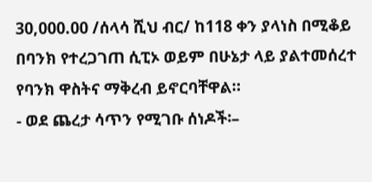30,000.00 /ሰላሳ ሺህ ብር/ ከ118 ቀን ያላነስ በሚቆይ በባንክ የተረጋገጠ ሲፒኦ ወይም በሁኔታ ላይ ያልተመሰረተ የባንክ ዋስትና ማቅረብ ይኖርባቸዋል።
- ወደ ጨረታ ሳጥን የሚገቡ ሰነዶች፡–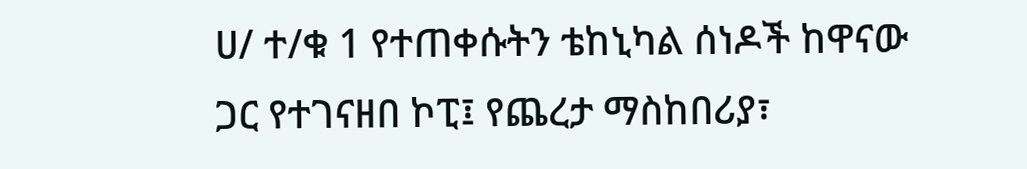ሀ/ ተ/ቁ 1 የተጠቀሱትን ቴከኒካል ሰነዶች ከዋናው ጋር የተገናዘበ ኮፒ፤ የጨረታ ማስከበሪያ፣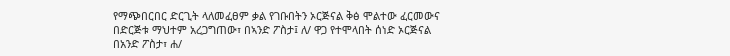የማጭበርበር ድርጊት ላለመፈፀም ቃል የገቡበትን ኦርጅናል ቅፅ ሞልተው ፈርመውና በድርጅቱ ማህተም አረጋግጠው፣ በኣንድ ፖስታ፤ ለ/ ዋጋ የተሞላበት ሰነድ ኦርጅናል በአንድ ፖስታ፣ ሐ/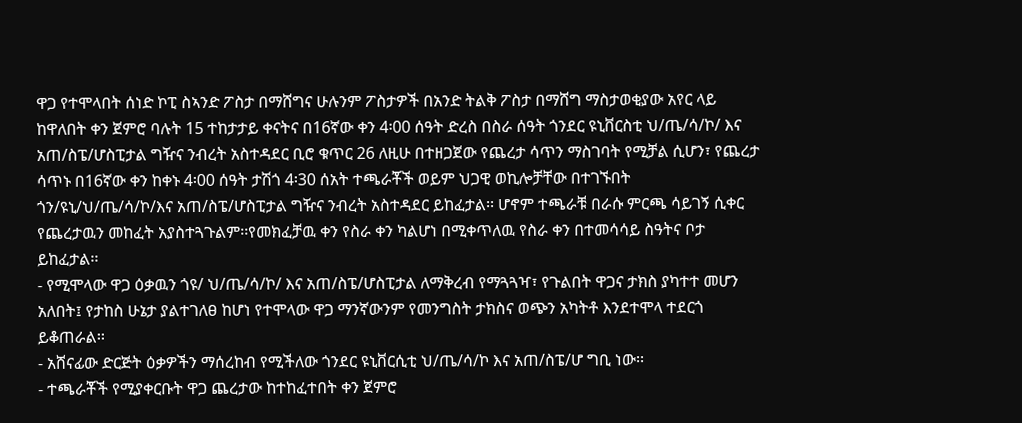ዋጋ የተሞላበት ሰነድ ኮፒ ስኣንድ ፖስታ በማሸግና ሁሉንም ፖስታዎች በአንድ ትልቅ ፖስታ በማሸግ ማስታወቂያው አየር ላይ ከዋለበት ቀን ጀምሮ ባሉት 15 ተከታታይ ቀናትና በ16ኛው ቀን 4፡00 ሰዓት ድረስ በስራ ሰዓት ጎንደር ዩኒቨርስቲ ህ/ጤ/ሳ/ኮ/ እና አጠ/ስፔ/ሆስፒታል ግዥና ንብረት አስተዳደር ቢሮ ቁጥር 26 ለዚሁ በተዘጋጀው የጨረታ ሳጥን ማስገባት የሚቻል ሲሆን፣ የጨረታ ሳጥኑ በ16ኛው ቀን ከቀኑ 4፡00 ሰዓት ታሽጎ 4፡30 ሰአት ተጫራቾች ወይም ህጋዊ ወኪሎቻቸው በተገኙበት ጎን/ዩኒ/ህ/ጤ/ሳ/ኮ/እና አጠ/ስፔ/ሆስፒታል ግዥና ንብረት አስተዳደር ይከፈታል፡፡ ሆኖም ተጫራቹ በራሱ ምርጫ ሳይገኝ ሲቀር የጨረታዉን መከፈት አያስተጓጉልም፡፡የመክፈቻዉ ቀን የስራ ቀን ካልሆነ በሚቀጥለዉ የስራ ቀን በተመሳሳይ ስዓትና ቦታ ይከፈታል፡፡
- የሚሞላው ዋጋ ዕቃዉን ጎዩ/ ህ/ጤ/ሳ/ኮ/ እና አጠ/ስፔ/ሆስፒታል ለማቅረብ የማጓጓዣ፣ የጉልበት ዋጋና ታክስ ያካተተ መሆን አለበት፤ የታከስ ሁኔታ ያልተገለፀ ከሆነ የተሞላው ዋጋ ማንኛውንም የመንግስት ታክስና ወጭን አካትቶ እንደተሞላ ተደርጎ ይቆጠራል፡፡
- አሸናፊው ድርጅት ዕቃዎችን ማሰረከብ የሚችለው ጎንደር ዩኒቨርሲቲ ህ/ጤ/ሳ/ኮ እና አጠ/ስፔ/ሆ ግቢ ነው፡፡
- ተጫራቾች የሚያቀርቡት ዋጋ ጨረታው ከተከፈተበት ቀን ጀምሮ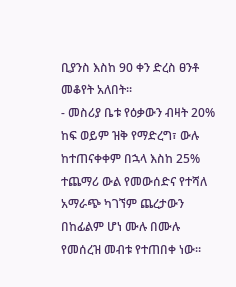ቢያንስ እስከ 90 ቀን ድረስ ፀንቶ መቆየት አለበት፡፡
- መስሪያ ቤቱ የዕቃውን ብዛት 20% ከፍ ወይም ዝቅ የማድረግ፣ ውሉ ከተጠናቀቀም በኋላ እስከ 25% ተጨማሪ ውል የመውሰድና የተሻለ አማራጭ ካገኘም ጨረታውን በከፊልም ሆነ ሙሉ በሙሉ የመሰረዝ መብቱ የተጠበቀ ነው።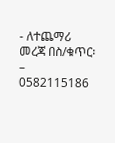- ለተጨማሪ መረጃ በስ/ቁጥር፡– 0582115186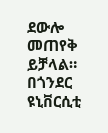ደውሎ መጠየቅ ይቻላል።
በጎንደር ዩኒቨርሲቲ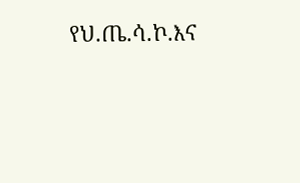የህ.ጤ.ሳ.ኮ.እና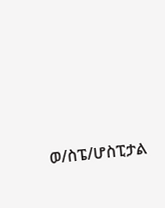ወ/ስፔ/ሆስፒታል